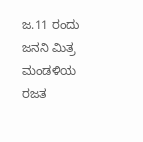ಜ.11 ರಂದು ಜನನಿ ಮಿತ್ರ ಮಂಡಳಿಯ ರಜತ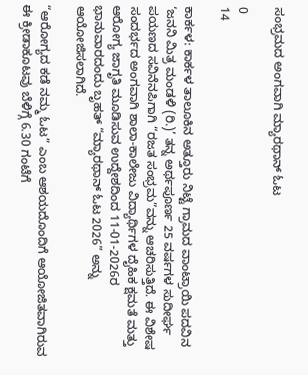ಸಂಭ್ರಮದ ಅಂಗವಾಗಿ ಮ್ಯಾರಥಾನ್ ಓಟ

0
14

ಕಾರ್ಕಳ: ಕಾರ್ಕಳ ತಾಲೂಕಿನ ಅತ್ತೂರು ನಿಟ್ಟೆ ಗ್ರಾಮದ ವಾಂಟ್ರಾಯಿ ಪದವಿನ ‘ಜನನಿ ಮಿತ್ರ ಮಂಡಳಿ (ರಿ.)’ ತನ್ನ ಅರ್ಥಪೂರ್ಣ 25 ವರ್ಷಗಳ ಸುದೀರ್ಘ ಪಯಣದ ಸವಿನೆನಪಿಗಾಗಿ “ರಜತ ಸಂಭ್ರಮ”ವನ್ನು ಆಚರಿಸುತ್ತಿದೆ. ಈ ವಿಶೇಷ ಸಂದರ್ಭದ ಅಂಗವಾಗಿ ಶಾಲಾ-ಕಾಲೇಜು ವಿದ್ಯಾರ್ಥಿಗಳ ದೈಹಿಕ ಕ್ಷಮತೆ ಮತ್ತು ಆರೋಗ್ಯ ಜಾಗೃತಿ ಮೂಡಿಸುವ ಉದ್ದೇಶದಿಂದ 11-01-2026ರ ಭಾನುವಾರದಂದು ಬೃಹತ್ “ಮ್ಯಾರಥಾನ್ ಓಟ 2026” ಅನ್ನು ಆಯೋಜಿಸಲಾಗಿದೆ.

“ಆರೋಗ್ಯದ ಕಡೆ ನಮ್ಮ ಓಟ” ಎಂಬ ಆಶಯದೊಂದಿಗೆ ಆಯೋಜಿತವಾಗಿರುವ ಈ ಕ್ರೀಡಾಕೂಟವು ಬೆಳಿಗ್ಗೆ 6.30 ಗಂಟೆಗೆ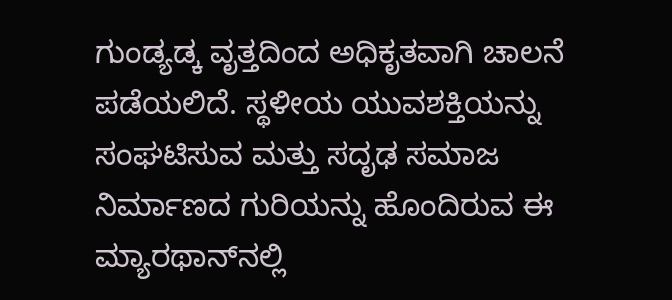ಗುಂಡ್ಯಡ್ಕ ವೃತ್ತದಿಂದ ಅಧಿಕೃತವಾಗಿ ಚಾಲನೆ ಪಡೆಯಲಿದೆ. ಸ್ಥಳೀಯ ಯುವಶಕ್ತಿಯನ್ನು ಸಂಘಟಿಸುವ ಮತ್ತು ಸದೃಢ ಸಮಾಜ ನಿರ್ಮಾಣದ ಗುರಿಯನ್ನು ಹೊಂದಿರುವ ಈ ಮ್ಯಾರಥಾನ್‌ನಲ್ಲಿ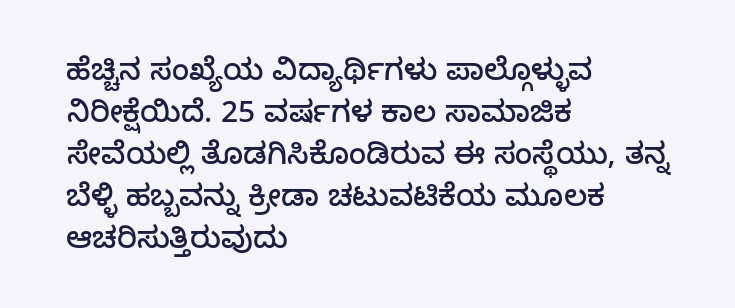ಹೆಚ್ಚಿನ ಸಂಖ್ಯೆಯ ವಿದ್ಯಾರ್ಥಿಗಳು ಪಾಲ್ಗೊಳ್ಳುವ ನಿರೀಕ್ಷೆಯಿದೆ. 25 ವರ್ಷಗಳ ಕಾಲ ಸಾಮಾಜಿಕ ಸೇವೆಯಲ್ಲಿ ತೊಡಗಿಸಿಕೊಂಡಿರುವ ಈ ಸಂಸ್ಥೆಯು, ತನ್ನ ಬೆಳ್ಳಿ ಹಬ್ಬವನ್ನು ಕ್ರೀಡಾ ಚಟುವಟಿಕೆಯ ಮೂಲಕ ಆಚರಿಸುತ್ತಿರುವುದು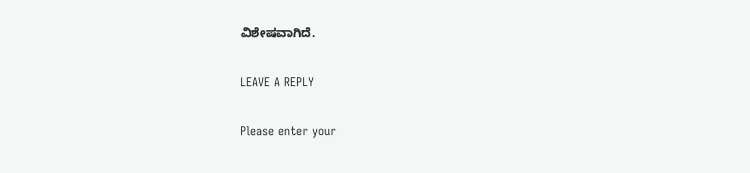ವಿಶೇಷವಾಗಿದೆ.

LEAVE A REPLY

Please enter your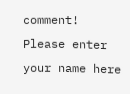comment!
Please enter your name here